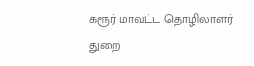கரூர் மாவட்ட தொழிலாளர் துறை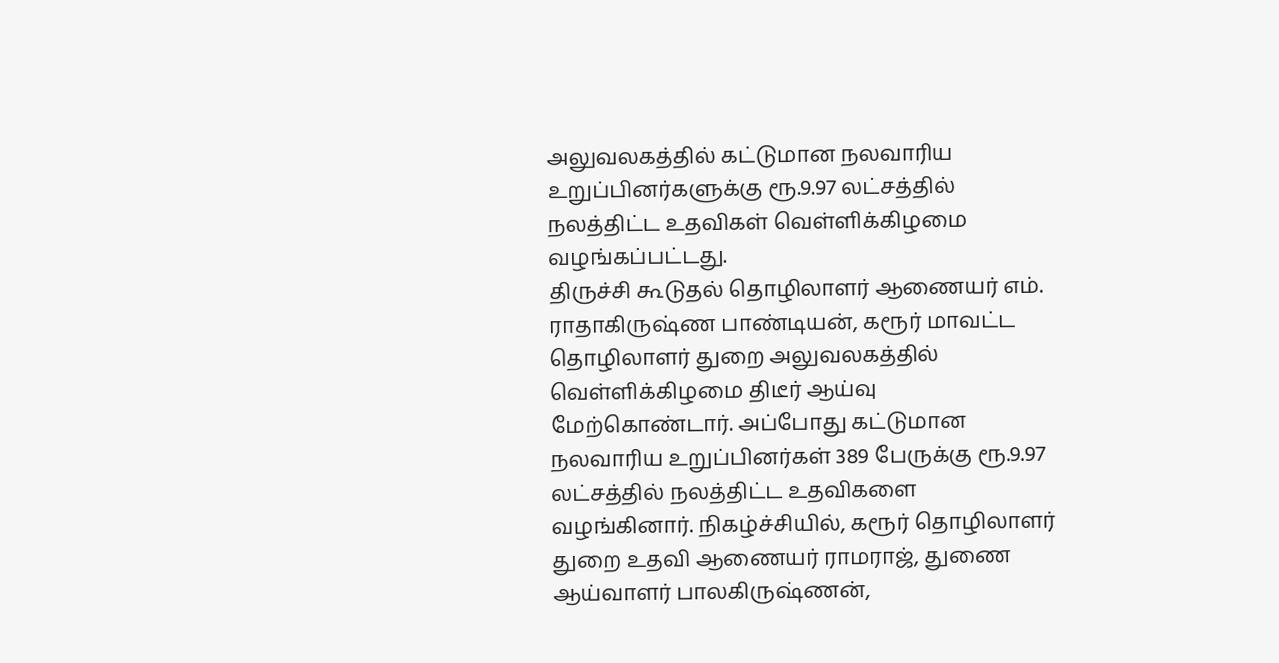அலுவலகத்தில் கட்டுமான நலவாரிய உறுப்பினர்களுக்கு ரூ.9.97 லட்சத்தில் நலத்திட்ட உதவிகள் வெள்ளிக்கிழமை வழங்கப்பட்டது.
திருச்சி கூடுதல் தொழிலாளர் ஆணையர் எம். ராதாகிருஷ்ண பாண்டியன், கரூர் மாவட்ட தொழிலாளர் துறை அலுவலகத்தில் வெள்ளிக்கிழமை திடீர் ஆய்வு மேற்கொண்டார். அப்போது கட்டுமான நலவாரிய உறுப்பினர்கள் 389 பேருக்கு ரூ.9.97 லட்சத்தில் நலத்திட்ட உதவிகளை வழங்கினார். நிகழ்ச்சியில், கரூர் தொழிலாளர் துறை உதவி ஆணையர் ராமராஜ், துணை ஆய்வாளர் பாலகிருஷ்ணன்,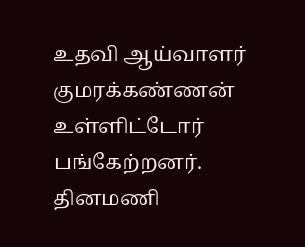உதவி ஆய்வாளர் குமரக்கண்ணன் உள்ளிட்டோர் பங்கேற்றனர்.
தினமணி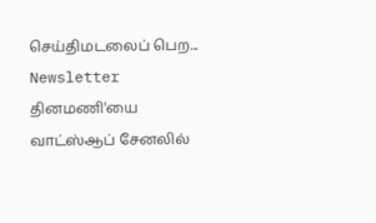செய்திமடலைப் பெற... Newsletter
தினமணி'யை வாட்ஸ்ஆப் சேனலில்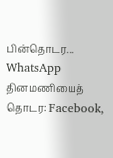பின்தொடர... WhatsApp
தினமணியைத் தொடர: Facebook,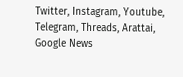Twitter, Instagram, Youtube, Telegram, Threads, Arattai, Google News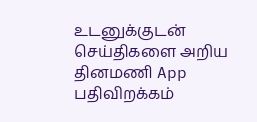உடனுக்குடன் செய்திகளை அறிய தினமணி App பதிவிறக்கம்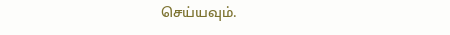செய்யவும்.